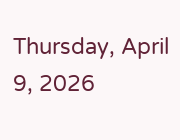Thursday, April 9, 2026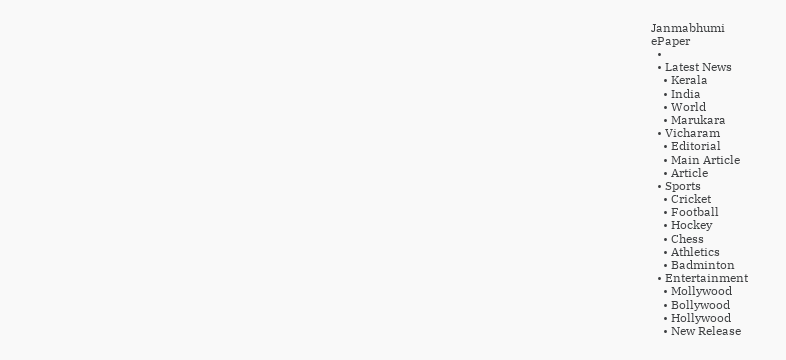Janmabhumi
ePaper
  •
  • Latest News
    • Kerala
    • India
    • World
    • Marukara
  • Vicharam
    • Editorial
    • Main Article
    • Article
  • Sports
    • Cricket
    • Football
    • Hockey
    • Chess
    • Athletics
    • Badminton
  • Entertainment
    • Mollywood
    • Bollywood
    • Hollywood
    • New Release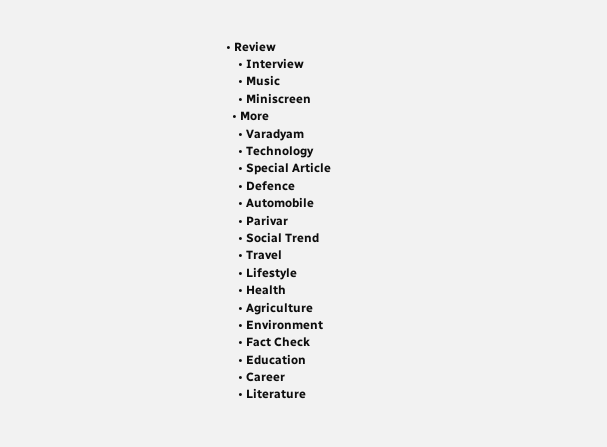• Review
    • Interview
    • Music
    • Miniscreen
  • More
    • Varadyam
    • Technology
    • Special Article
    • Defence
    • Automobile
    • Parivar
    • Social Trend
    • Travel
    • Lifestyle
    • Health
    • Agriculture
    • Environment
    • Fact Check
    • Education
    • Career
    • Literature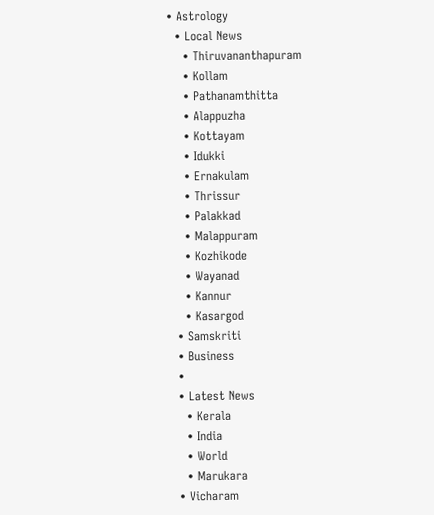• Astrology
  • Local News
    • Thiruvananthapuram
    • Kollam
    • Pathanamthitta
    • Alappuzha
    • Kottayam
    • Idukki
    • Ernakulam
    • Thrissur
    • Palakkad
    • Malappuram
    • Kozhikode
    • Wayanad
    • Kannur
    • Kasargod
  • Samskriti
  • Business
  •
  • Latest News
    • Kerala
    • India
    • World
    • Marukara
  • Vicharam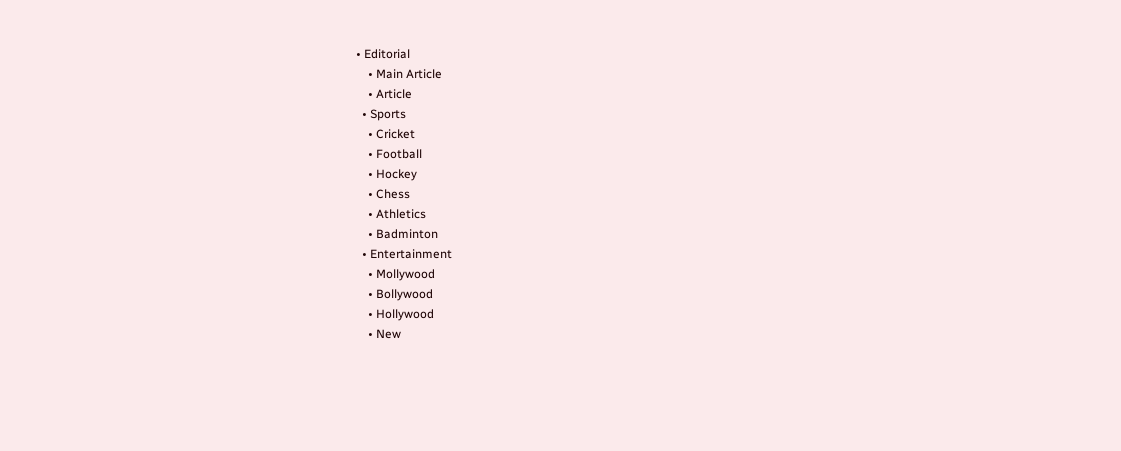• Editorial
    • Main Article
    • Article
  • Sports
    • Cricket
    • Football
    • Hockey
    • Chess
    • Athletics
    • Badminton
  • Entertainment
    • Mollywood
    • Bollywood
    • Hollywood
    • New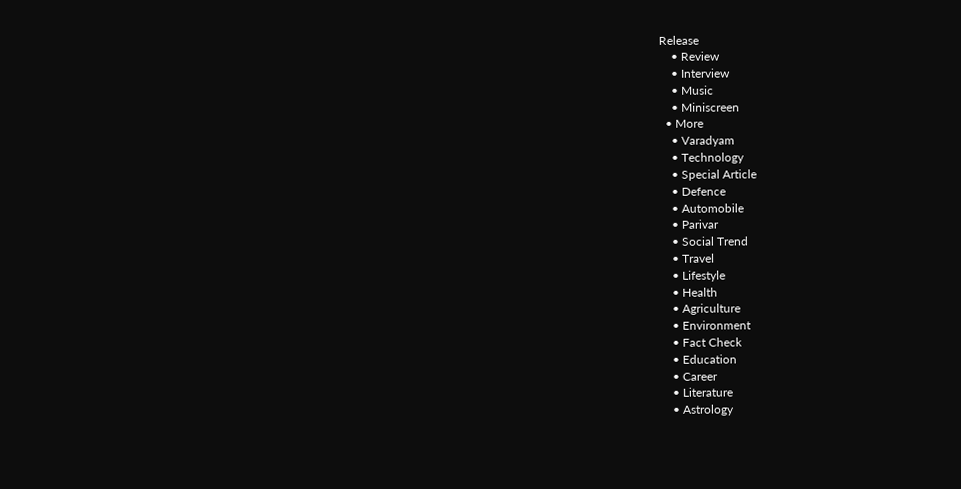Release
    • Review
    • Interview
    • Music
    • Miniscreen
  • More
    • Varadyam
    • Technology
    • Special Article
    • Defence
    • Automobile
    • Parivar
    • Social Trend
    • Travel
    • Lifestyle
    • Health
    • Agriculture
    • Environment
    • Fact Check
    • Education
    • Career
    • Literature
    • Astrology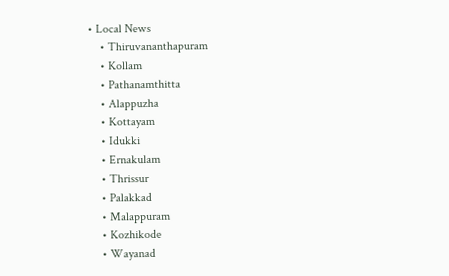• Local News
    • Thiruvananthapuram
    • Kollam
    • Pathanamthitta
    • Alappuzha
    • Kottayam
    • Idukki
    • Ernakulam
    • Thrissur
    • Palakkad
    • Malappuram
    • Kozhikode
    • Wayanad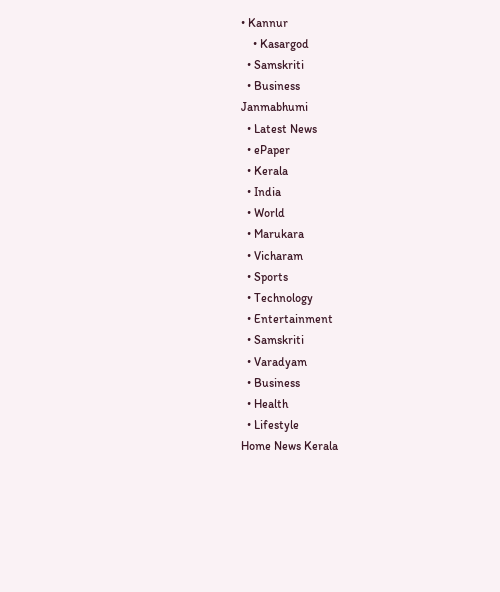• Kannur
    • Kasargod
  • Samskriti
  • Business
Janmabhumi
  • Latest News
  • ePaper
  • Kerala
  • India
  • World
  • Marukara
  • Vicharam
  • Sports
  • Technology
  • Entertainment
  • Samskriti
  • Varadyam
  • Business
  • Health
  • Lifestyle
Home News Kerala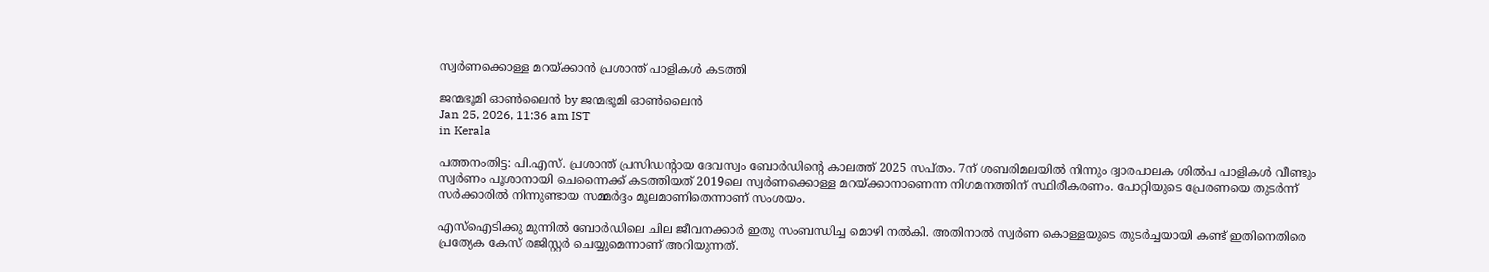സ്വര്‍ണക്കൊള്ള മറയ്‌ക്കാന്‍ പ്രശാന്ത് പാളികള്‍ കടത്തി

ജന്മഭൂമി ഓണ്‍ലൈന്‍ by ജന്മഭൂമി ഓണ്‍ലൈന്‍
Jan 25, 2026, 11:36 am IST
in Kerala

പത്തനംതിട്ട: പി.എസ്. പ്രശാന്ത് പ്രസിഡന്റായ ദേവസ്വം ബോര്‍ഡിന്റെ കാലത്ത് 2025 സപ്തം. 7ന് ശബരിമലയില്‍ നിന്നും ദ്വാരപാലക ശില്‍പ പാളികള്‍ വീണ്ടും സ്വര്‍ണം പൂശാനായി ചെന്നൈക്ക് കടത്തിയത് 2019ലെ സ്വര്‍ണക്കൊള്ള മറയ്‌ക്കാനാണെന്ന നിഗമനത്തിന് സ്ഥിരീകരണം. പോറ്റിയുടെ പ്രേരണയെ തുടര്‍ന്ന് സര്‍ക്കാരില്‍ നിന്നുണ്ടായ സമ്മര്‍ദ്ദം മൂലമാണിതെന്നാണ് സംശയം.

എസ്‌ഐടിക്കു മുന്നില്‍ ബോര്‍ഡിലെ ചില ജീവനക്കാര്‍ ഇതു സംബന്ധിച്ച മൊഴി നല്‍കി. അതിനാല്‍ സ്വര്‍ണ കൊള്ളയുടെ തുടര്‍ച്ചയായി കണ്ട് ഇതിനെതിരെ പ്രത്യേക കേസ് രജിസ്റ്റര്‍ ചെയ്യുമെന്നാണ് അറിയുന്നത്.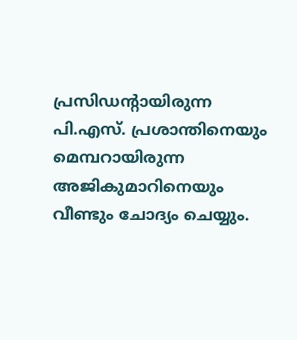പ്രസിഡന്റായിരുന്ന പി.എസ്. പ്രശാന്തിനെയും മെമ്പറായിരുന്ന അജികുമാറിനെയും വീണ്ടും ചോദ്യം ചെയ്യും.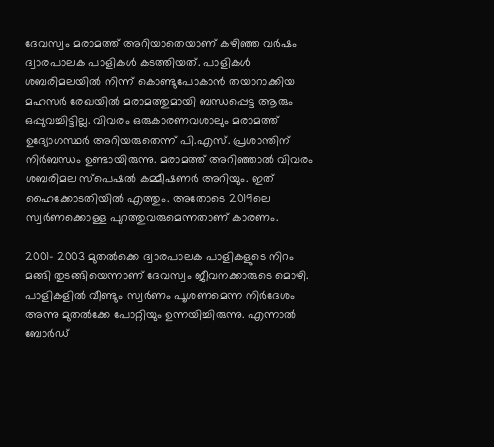ദേവസ്വം മരാമത്ത് അറിയാതെയാണ് കഴിഞ്ഞ വര്‍ഷം ദ്വാരപാലക പാളികള്‍ കടത്തിയത്. പാളികള്‍ ശബരിമലയില്‍ നിന്ന് കൊണ്ടുപോകാന്‍ തയാറാക്കിയ മഹസര്‍ രേഖയില്‍ മരാമത്തുമായി ബന്ധപ്പെട്ട ആരും ഒപ്പുവച്ചിട്ടില്ല. വിവരം ഒരുകാരണവശാലും മരാമത്ത് ഉദ്യോഗസ്ഥര്‍ അറിയരുതെന്ന് പി.എസ്. പ്രശാന്തിന് നിര്‍ബന്ധം ഉണ്ടായിരുന്നു. മരാമത്ത് അറിഞ്ഞാല്‍ വിവരം ശബരിമല സ്‌പെഷല്‍ കമ്മീഷണര്‍ അറിയും. ഇത് ഹൈക്കോടതിയില്‍ എത്തും. അതോടെ 2019ലെ സ്വര്‍ണക്കൊള്ള പുറത്തുവരുമെന്നതാണ് കാരണം.

2001- 2003 മുതല്‍ക്കെ ദ്വാരപാലക പാളികളുടെ നിറം മങ്ങി തുടങ്ങിയെന്നാണ് ദേവസ്വം ജീവനക്കാരുടെ മൊഴി. പാളികളില്‍ വീണ്ടും സ്വര്‍ണം പൂശണമെന്ന നിര്‍ദേശം അന്നു മുതല്‍ക്കേ പോറ്റിയും ഉന്നയിച്ചിരുന്നു. എന്നാല്‍ ബോര്‍ഡ്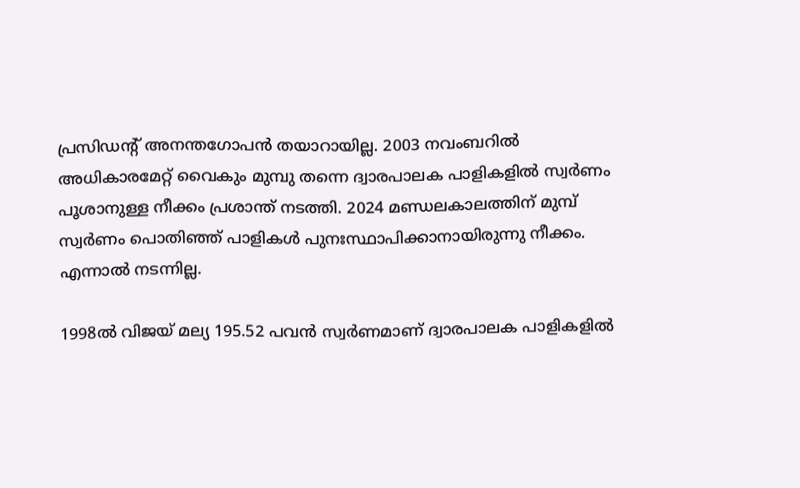പ്രസിഡന്റ് അനന്തഗോപന്‍ തയാറായില്ല. 2003 നവംബറില്‍ അധികാരമേറ്റ് വൈകും മുമ്പു തന്നെ ദ്വാരപാലക പാളികളില്‍ സ്വര്‍ണം പൂശാനുള്ള നീക്കം പ്രശാന്ത് നടത്തി. 2024 മണ്ഡലകാലത്തിന് മുമ്പ് സ്വര്‍ണം പൊതിഞ്ഞ് പാളികള്‍ പുനഃസ്ഥാപിക്കാനായിരുന്നു നീക്കം. എന്നാല്‍ നടന്നില്ല.

1998ല്‍ വിജയ് മല്യ 195.52 പവന്‍ സ്വര്‍ണമാണ് ദ്വാരപാലക പാളികളില്‍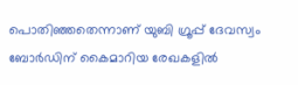പൊതിഞ്ഞതെന്നാണ് യുബി ഗ്രൂപ്പ് ദേവസ്വം ബോര്‍ഡിന് കൈമാറിയ രേഖകളില്‍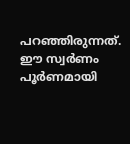പറഞ്ഞിരുന്നത്. ഈ സ്വര്‍ണം പൂര്‍ണമായി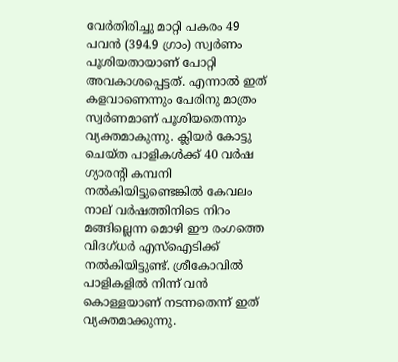വേര്‍തിരിച്ചു മാറ്റി പകരം 49 പവന്‍ (394.9 ഗ്രാം) സ്വര്‍ണം പൂശിയതായാണ് പോറ്റി അവകാശപ്പെട്ടത്. എന്നാല്‍ ഇത് കളവാണെന്നും പേരിനു മാത്രം സ്വര്‍ണമാണ് പൂശിയതെന്നും വ്യക്തമാകുന്നു. ക്ലിയര്‍ കോട്ടു ചെയ്ത പാളികള്‍ക്ക് 40 വര്‍ഷ ഗ്യാരന്റി കമ്പനി നല്‍കിയിട്ടുണ്ടെങ്കില്‍ കേവലം നാല് വര്‍ഷത്തിനിടെ നിറം മങ്ങില്ലെന്ന മൊഴി ഈ രംഗത്തെ വിദഗ്ധര്‍ എസ്‌ഐടിക്ക് നല്‍കിയിട്ടുണ്ട്. ശ്രീകോവില്‍ പാളികളില്‍ നിന്ന് വന്‍ കൊള്ളയാണ് നടന്നതെന്ന് ഇത് വ്യക്തമാക്കുന്നു.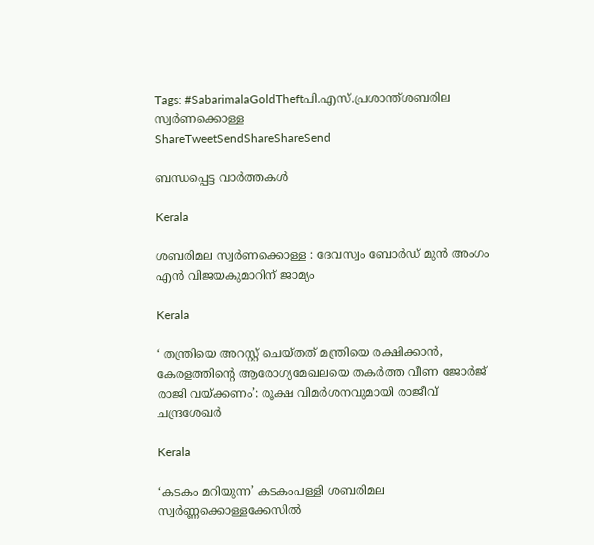Tags: #SabarimalaGoldTheftപി.എസ്.പ്രശാന്ത്ശബരില സ്വര്‍ണക്കൊള്ള
ShareTweetSendShareShareSend

ബന്ധപ്പെട്ട വാര്‍ത്തകള്‍

Kerala

ശബരിമല സ്വര്‍ണക്കൊള്ള : ദേവസ്വം ബോര്‍ഡ് മുന്‍ അംഗം എന്‍ വിജയകുമാറിന് ജാമ്യം

Kerala

‘ തന്ത്രിയെ അറസ്റ്റ് ചെയ്തത് മന്ത്രിയെ രക്ഷിക്കാൻ, കേരളത്തിന്റെ ആരോഗ്യമേഖലയെ തകര്‍ത്ത വീണ ജോർജ് രാജി വയ്‌ക്കണം’: രൂക്ഷ വിമർശനവുമായി രാജീവ് ചന്ദ്രശേഖർ

Kerala

‘കടകം മറിയുന്ന’ കടകംപള്ളി ശബരിമല സ്വർണ്ണക്കൊള്ളക്കേസിൽ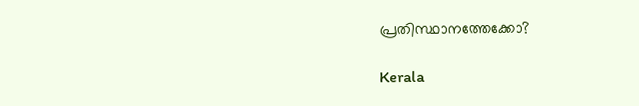പ്രതിസ്ഥാനത്തേക്കോ?

Kerala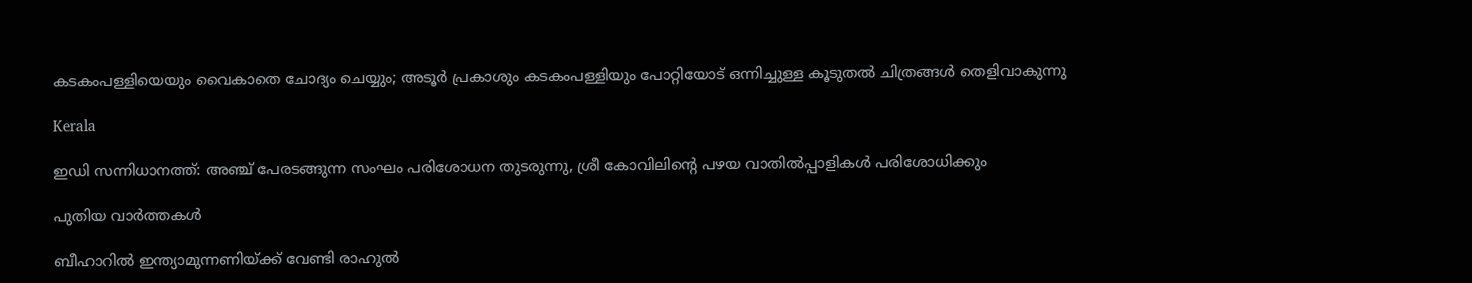കടകംപള്ളിയെയും വൈകാതെ ചോദ്യം ചെയ്യും; അടൂർ പ്രകാശും കടകംപള്ളിയും പോറ്റിയോട് ഒന്നിച്ചുള്ള കൂടുതൽ ചിത്രങ്ങൾ തെളിവാകുന്നു

Kerala

ഇഡി സന്നിധാനത്ത്: അഞ്ച് പേരടങ്ങുന്ന സംഘം പരിശോധന തുടരുന്നു, ശ്രീ കോവിലിന്റെ പഴയ വാതിൽപ്പാളികൾ പരിശോധിക്കും

പുതിയ വാര്‍ത്തകള്‍

ബീഹാറില്‍ ഇന്ത്യാമുന്നണിയ്ക്ക് വേണ്ടി രാഹുല്‍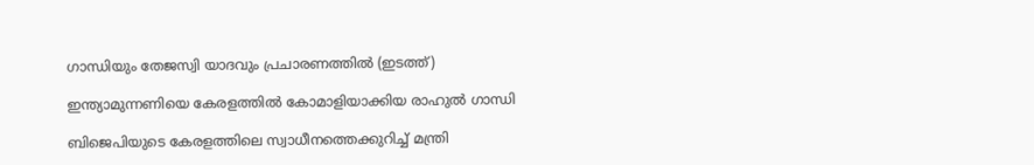ഗാന്ധിയും തേജസ്വി യാദവും പ്രചാരണത്തില്‍ (ഇടത്ത്)

ഇന്ത്യാമുന്നണിയെ കേരളത്തില്‍ കോമാളിയാക്കിയ രാഹുല്‍ ഗാന്ധി

ബിജെപിയുടെ കേരളത്തിലെ സ്വാധീനത്തെക്കുറിച്ച് മന്ത്രി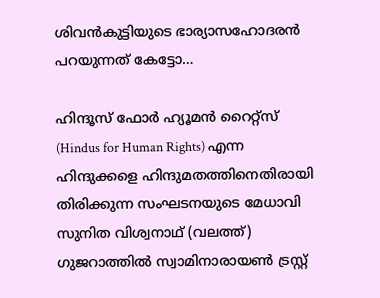ശിവന്‍കുട്ടിയുടെ ഭാര്യാസഹോദരന്‍ പറയുന്നത് കേട്ടോ…

ഹിന്ദൂസ് ഫോര്‍ ഹ്യൂമന്‍ റൈറ്റ്സ് (Hindus for Human Rights) എന്ന ഹിന്ദുക്കളെ ഹിന്ദുമതത്തിനെതിരായി തിരിക്കുന്ന സംഘടനയുടെ മേധാവി സുനിത വിശ്വനാഥ് (വലത്ത്) ഗുജറാത്തില്‍ സ്വാമിനാരായണ്‍ ട്രസ്റ്റ്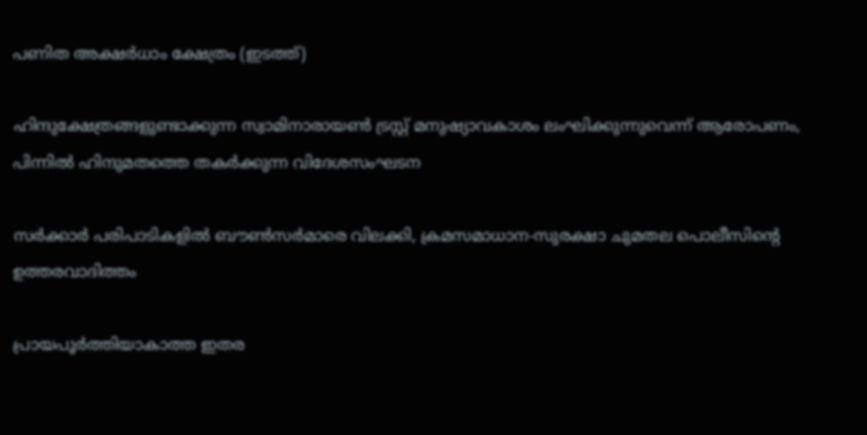പണിത അക്ഷര്‍ധാം ക്ഷേത്രം (ഇടത്ത്)

ഹിന്ദുക്ഷേത്രങ്ങളുണ്ടാക്കുന്ന സ്വാമിനാരായണ്‍ ട്രസ്റ്റ് മനുഷ്യാവകാശം ലംഘിക്കുന്നുവെന്ന് ആരോപണം, പിന്നില്‍ ഹിന്ദുമതത്തെ തകര്‍ക്കുന്ന വിദേശസംഘടന

സര്‍ക്കാര്‍ പരിപാടികളില്‍ ബൗണ്‍സര്‍മാരെ വിലക്കി, ക്രമസമാധാന-സുരക്ഷാ ചുമതല പൊലീസിന്റെ ഉത്തരവാദിത്തം

പ്രായപൂര്‍ത്തിയാകാത്ത ഇതര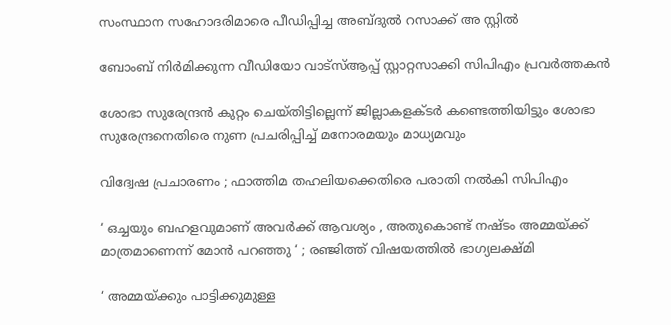സംസ്ഥാന സഹോദരിമാരെ പീഡിപ്പിച്ച അബ്ദുല്‍ റസാക്ക് അ സ്റ്റില്‍

ബോംബ് നിര്‍മിക്കുന്ന വീഡിയോ വാട്‌സ്ആപ്പ് സ്റ്റാറ്റസാക്കി സിപിഎം പ്രവര്‍ത്തകന്‍

ശോഭാ സുരേന്ദ്രന്‍ കുറ്റം ചെയ്തിട്ടില്ലെന്ന് ജില്ലാകളക്ടര്‍ കണ്ടെത്തിയിട്ടും ശോഭാ സുരേന്ദ്രനെതിരെ നുണ പ്രചരിപ്പിച്ച് മനോരമയും മാധ്യമവും

വിദ്വേഷ പ്രചാരണം ; ഫാത്തിമ തഹലിയക്കെതിരെ പരാതി നല്‍കി സിപിഎം

‘ ഒച്ചയും ബഹളവുമാണ് അവർക്ക് ആവശ്യം , അതുകൊണ്ട് നഷ്ടം അമ്മയ്‌ക്ക് മാത്രമാണെന്ന് മോൻ പറഞ്ഞു ‘ ; രഞ്ജിത്ത് വിഷയത്തിൽ ഭാഗ്യലക്ഷ്മി

‘ അമ്മയ്‌ക്കും പാട്ടിക്കുമുള്ള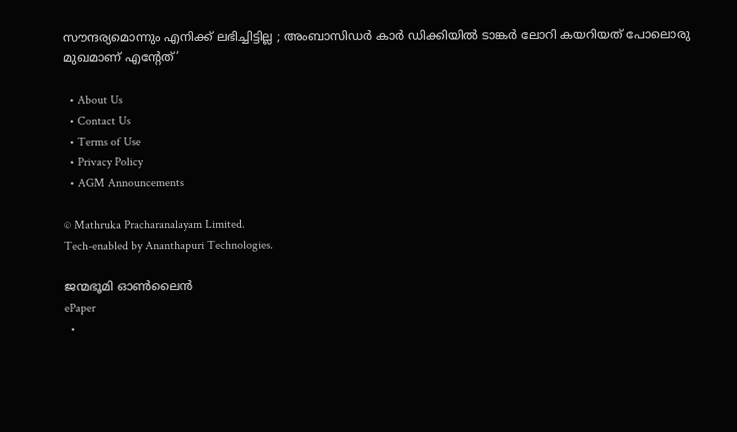സൗന്ദര്യമൊന്നും എനിക്ക് ലഭിച്ചിട്ടില്ല ; അംബാസിഡർ‌ കാർ ഡിക്കിയിൽ ടാങ്കർ ലോറി കയറിയത് പോലൊരു മുഖമാണ് എന്റേത്’

  • About Us
  • Contact Us
  • Terms of Use
  • Privacy Policy
  • AGM Announcements

© Mathruka Pracharanalayam Limited.
Tech-enabled by Ananthapuri Technologies.

ജന്മഭൂമി ഓണ്‍ലൈന്‍
ePaper
  •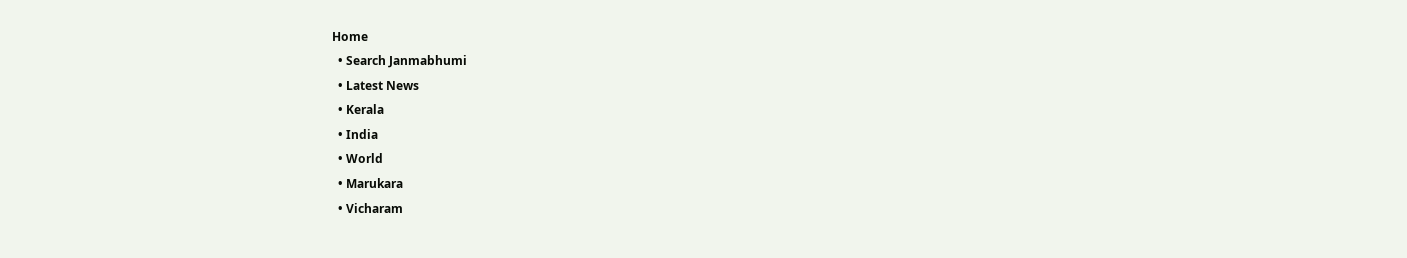Home
  • Search Janmabhumi
  • Latest News
  • Kerala
  • India
  • World
  • Marukara
  • Vicharam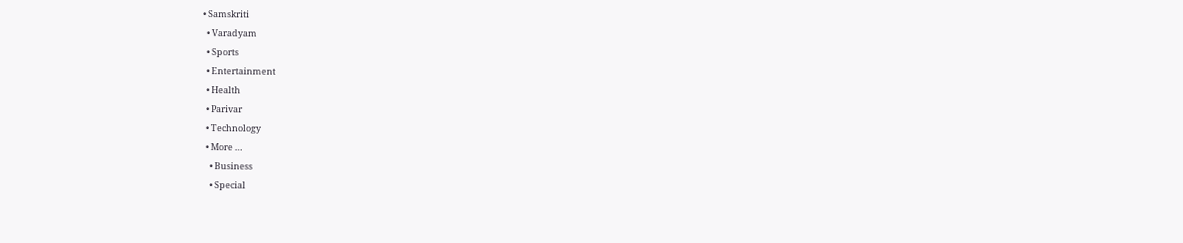• Samskriti
  • Varadyam
  • Sports
  • Entertainment
  • Health
  • Parivar
  • Technology
  • More …
    • Business
    • Special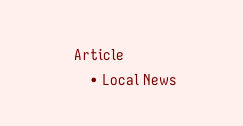Article
    • Local News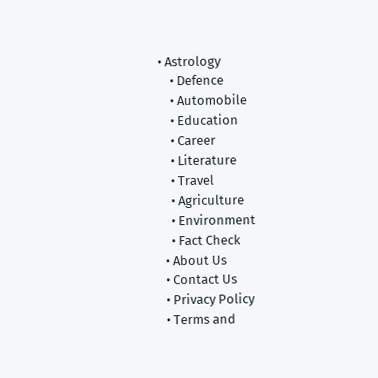• Astrology
    • Defence
    • Automobile
    • Education
    • Career
    • Literature
    • Travel
    • Agriculture
    • Environment
    • Fact Check
  • About Us
  • Contact Us
  • Privacy Policy
  • Terms and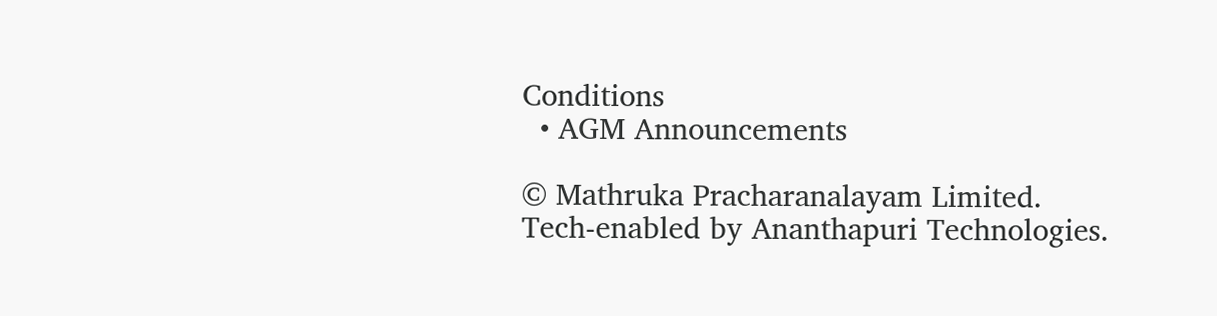Conditions
  • AGM Announcements

© Mathruka Pracharanalayam Limited.
Tech-enabled by Ananthapuri Technologies.